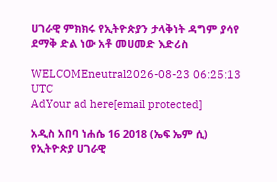ሀገራዊ ምክክሩ የኢትዮጵያን ታላቅነት ዳግም ያሳየ ደማቅ ድል ነው አቶ መሀመድ እድሪስ

WELCOMEneutral2026-08-23 06:25:13 UTC
AdYour ad here[email protected]

አዲስ አበባ ነሐሴ 16 2018 (ኤፍ ኤም ሲ) የኢትዮጵያ ሀገራዊ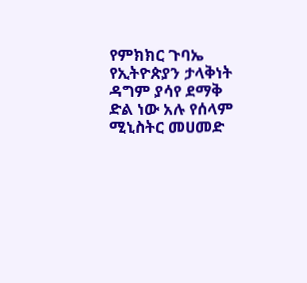የምክክር ጉባኤ የኢትዮጵያን ታላቅነት ዳግም ያሳየ ደማቅ ድል ነው አሉ የሰላም ሚኒስትር መሀመድ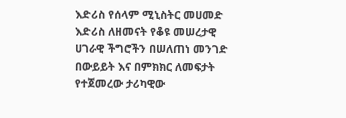እድሪስ የሰላም ሚኒስትር መሀመድ እድሪስ ለዘመናት የቆዩ መሠረታዊ ሀገራዊ ችግሮችን በሠለጠነ መንገድ በውይይት እና በምክክር ለመፍታት የተጀመረው ታሪካዊው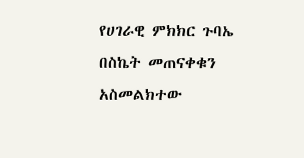የሀገራዊ ምክክር ጉባኤ በስኬት መጠናቀቁን አስመልክተው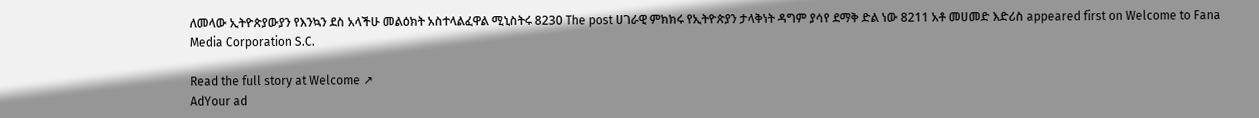ለመላው ኢትዮጵያውያን የእንኳን ደስ አላችሁ መልዕክት አስተላልፈዋል ሚኒስትሩ 8230 The post ሀገራዊ ምክክሩ የኢትዮጵያን ታላቅነት ዳግም ያሳየ ደማቅ ድል ነው 8211 አቶ መሀመድ እድሪስ appeared first on Welcome to Fana Media Corporation S.C.

Read the full story at Welcome ↗
AdYour ad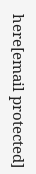here[email protected]